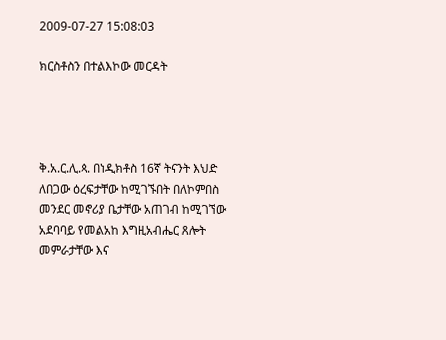2009-07-27 15:08:03

ክርስቶስን በተልእኮው መርዳት




ቅ.አ.ር.ሊ.ጳ. በነዲክቶስ 16ኛ ትናንት እህድ ለበጋው ዕረፍታቸው ከሚገኙበት በለኮምበስ መንደር መኖሪያ ቤታቸው አጠገብ ከሚገኘው አደባባይ የመልአከ እግዚአብሔር ጸሎት መምራታቸው እና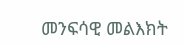መንፍሳዊ መልእክት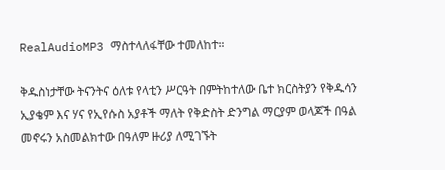RealAudioMP3 ማስተላለፋቸው ተመለከተ።

ቅዱስነታቸው ትናንትና ዕለቱ የላቲን ሥርዓት በምትከተለው ቤተ ክርስትያን የቅዱሳን ኢያቄም እና ሃና የኢየሱስ አያቶች ማለት የቅድስት ድንግል ማርያም ወላጆች በዓል መኖሩን አስመልክተው በዓለም ዙሪያ ለሚገኙት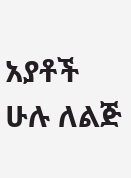አያቶች ሁሉ ለልጅ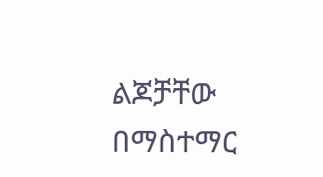ልጆቻቸው በማስተማር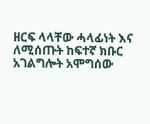ዘርፍ ላላቸው ሓላፊነት እና ለሚሰጡት ከፍተኛ ክቡር አገልግሎት አሞግሰው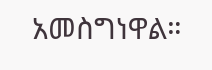አመስግነዋል።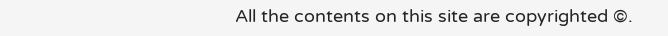All the contents on this site are copyrighted ©.